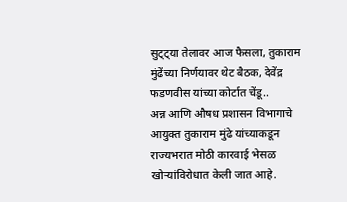सुट्ट्या तेलावर आज फैसला, तुकाराम मुंढेंच्या निर्णयावर थेट बैठक, देवेंद्र फडणवीस यांच्या कोर्टात चेंडू..
अन्न आणि औषध प्रशासन विभागाचे आयुक्त तुकाराम मुंढे यांच्याकडून राज्यभरात मोठी कारवाई भेसळ खोऱ्यांविरोधात केली जात आहे.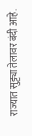राज्यात सुट्ट्या तेलावर बंदी आहे.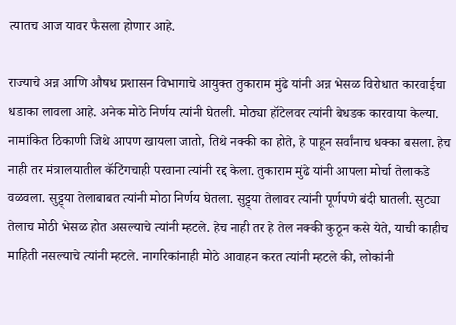त्यातच आज यावर फैसला होणार आहे.

राज्याचे अन्न आणि औषध प्रशासन विभागाचे आयुक्त तुकाराम मुंढे यांनी अन्न भेसळ विरोधात कारवाईचा धडाका लावला आहे. अनेक मोठे निर्णय त्यांनी घेतली. मोठ्या हॉटेलवर त्यांनी बेधडक कारवाया केल्या. नामांकित ठिकाणी जिथे आपण खायला जातो, तिथे नक्की का होते, हे पाहून सर्वांनाच धक्का बसला. हेच नाही तर मंत्रालयातील कॅटिंगचाही परवाना त्यांनी रद्द केला. तुकाराम मुंढे यांनी आपला मोर्चा तेलाकडे वळवला. सुट्ट्या तेलाबाबत त्यांनी मोठा निर्णय घेतला. सुट्ट्या तेलावर त्यांनी पूर्णपणे बंदी घातली. सुट्या तेलाच मोठी भेसळ होत असल्याचे त्यांनी म्हटले. हेच नाही तर हे तेल नक्की कुठून कसे येते, याची काहीच माहिती नसल्याचे त्यांनी म्हटले. नागरिकांनाही मोठे आवाहन करत त्यांनी म्हटले की, लोकांनी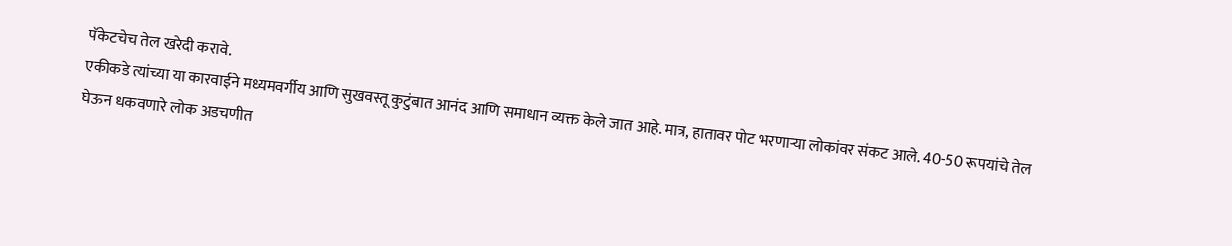पॅकेटचेच तेल खरेदी करावे.
एकीकडे त्यांच्या या कारवाईने मध्यमवर्गीय आणि सुखवस्तू कुटुंबात आनंद आणि समाधान व्यक्त केले जात आहे. मात्र, हातावर पोट भरणाऱ्या लोकांवर संकट आले. 40-50 रूपयांचे तेल घेऊन धकवणारे लोक अडचणीत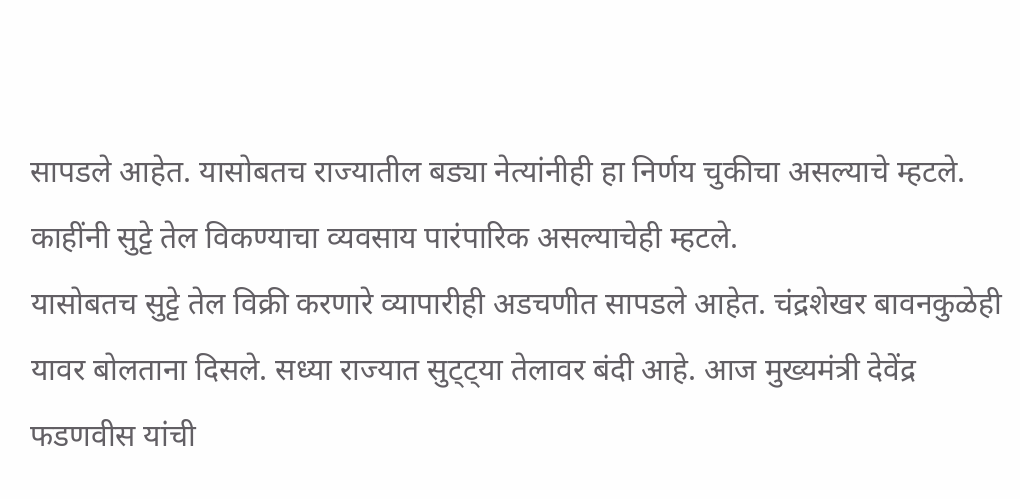सापडले आहेत. यासोबतच राज्यातील बड्या नेत्यांनीही हा निर्णय चुकीचा असल्याचे म्हटले. काहींनी सुट्टे तेल विकण्याचा व्यवसाय पारंपारिक असल्याचेही म्हटले.
यासोबतच सुट्टे तेल विक्री करणारे व्यापारीही अडचणीत सापडले आहेत. चंद्रशेखर बावनकुळेही यावर बोलताना दिसले. सध्या राज्यात सुट्ट्या तेलावर बंदी आहे. आज मुख्यमंत्री देवेंद्र फडणवीस यांची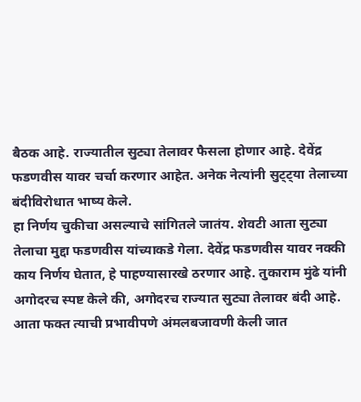बैठक आहे. राज्यातील सुट्या तेलावर फैसला होणार आहे. देवेंद्र फडणवीस यावर चर्चा करणार आहेत. अनेक नेत्यांनी सुट्ट्या तेलाच्या बंदीविरोधात भाष्य केले.
हा निर्णय चुकीचा असल्याचे सांगितले जातंय. शेवटी आता सुट्या तेलाचा मुद्दा फडणवीस यांच्याकडे गेला. देवेंद्र फडणवीस यावर नक्की काय निर्णय घेतात, हे पाहण्यासारखे ठरणार आहे. तुकाराम मुंढे यांनी अगोदरच स्पष्ट केले की, अगोदरच राज्यात सुट्या तेलावर बंदी आहे. आता फक्त त्याची प्रभावीपणे अंमलबजावणी केली जात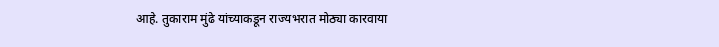आहे. तुकाराम मुंढे यांच्याकडून राज्यभरात मोठ्या कारवाया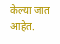केल्या जात आहेत.